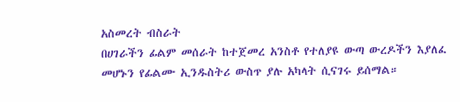አስመረት ብስራት
በሀገራችን ፊልም መሰራት ከተጀመረ አንስቶ የተለያዩ ውጣ ውረዶችን እያለፈ መሆኑን የፊልሙ ኢንዱስትሪ ውስጥ ያሉ አካላት ሲናገሩ ይሰማል።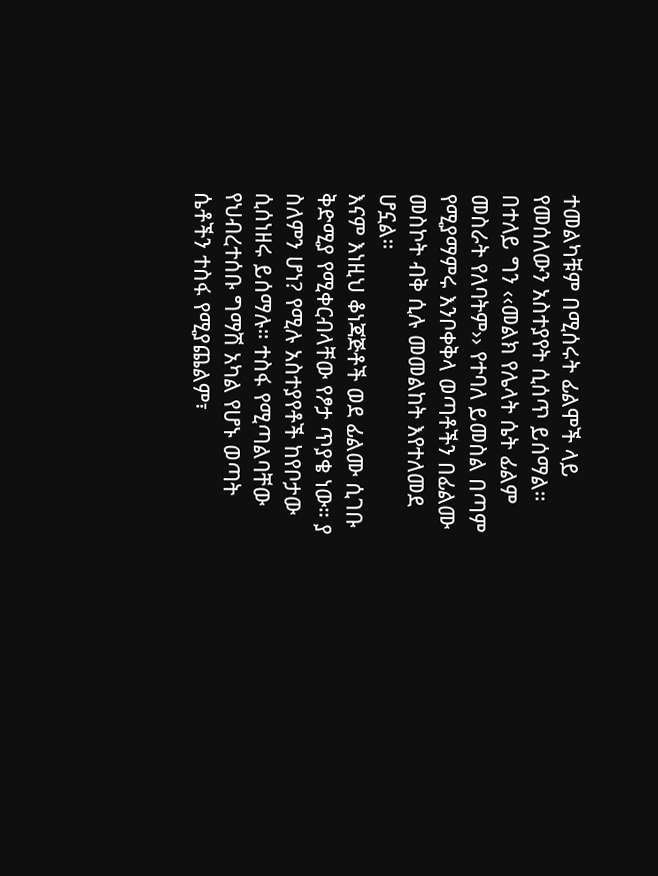ተመልካቹም በሚሰሩት ፊልሞች ላይ የመሰለውን አስተያየት ሲሰጥ ይሰማል። በተለይ ግን ‹‹መልክ የሌላት ሴት ፊልም መስራት የለባትም›› የተባለ ይመስል በጣም የሚያማምሩ እንቦቀቅላ ወጣቶችን በፊልሙ መስኮት ብቅ ሲሉ መመልከት እየተለመደ ሆኗል።
እናም እነዚህ ቆነጃጅቶች ወደ ፊልሙ ሲገቡ ቅድሚያ የሚቀርብላቸው የፆታ ጥያቄ ነው። ያ ስለምን ሆነ? የሚሉ አስተያየቶች ከየቦታው ሲሰነዘሩ ይሰማሉ። ተስፋ የሚጣልባቸው የህብረተሰቡ ግማሽ አካል የሆኑ ወጣት ሴቶችን ተስፋ የሚያጨልም፣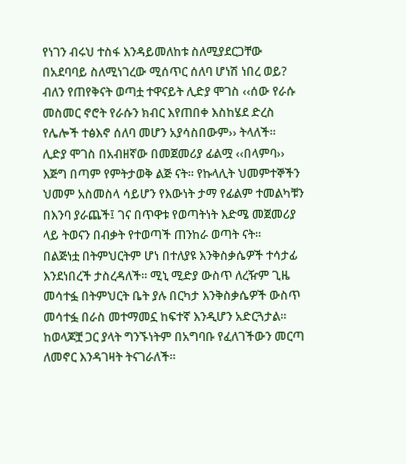የነገን ብሩህ ተስፋ እንዳይመለከቱ ስለሚያደርጋቸው በአደባባይ ስለሚነገረው ሚሰጥር ሰለባ ሆነሽ ነበረ ወይ? ብለን የጠየቅናት ወጣቷ ተዋናይት ሊድያ ሞገስ ‹‹ሰው የራሱ መስመር ኖሮት የራሱን ክብር እየጠበቀ እስከሄደ ድረስ የሌሎች ተፅእኖ ሰለባ መሆን አያሳስበውም›› ትላለች።
ሊድያ ሞገስ በአብዘኛው በመጀመሪያ ፊልሟ ‹‹በላምባ›› እጅግ በጣም የምትታወቅ ልጅ ናት። የኩላሊት ህመምተኞችን ህመም አስመስላ ሳይሆን የእውነት ታማ የፊልም ተመልካቹን በእንባ ያራጨች፤ ገና በጥዋቱ የወጣትነት እድሜ መጀመሪያ ላይ ትወናን በብቃት የተወጣች ጠንከራ ወጣት ናት።
በልጅነቷ በትምህርትም ሆነ በተለያዩ እንቅስቃሴዎች ተሳታፊ እንደነበረች ታስረዳለች። ሚኒ ሚድያ ውስጥ ለረዥም ጊዜ መሳተፏ በትምህርት ቤት ያሉ በርካታ እንቅስቃሴዎች ውስጥ መሳተፏ በራስ መተማመኗ ከፍተኛ እንዲሆን አድርጓታል። ከወላጆቿ ጋር ያላት ግንኙነትም በአግባቡ የፈለገችውን መርጣ ለመኖር እንዳገዛት ትናገራለች።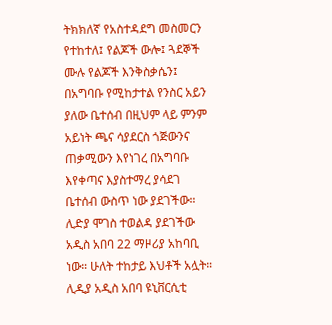ትክክለኛ የአስተዳደግ መስመርን የተከተለ፤ የልጆች ውሎ፤ ጓደኞች ሙሉ የልጆች እንቅስቃሴን፤ በአግባቡ የሚከታተል የንስር አይን ያለው ቤተሰብ በዚህም ላይ ምንም አይነት ጫና ሳያደርስ ጎጅውንና ጠቃሚውን እየነገረ በአግባቡ እየቀጣና እያስተማረ ያሳደገ ቤተሰብ ውስጥ ነው ያደገችው።
ሊድያ ሞገስ ተወልዳ ያደገችው አዲስ አበባ 22 ማዞሪያ አከባቢ ነው። ሁለት ተከታይ እህቶች አሏት። ሊዲያ አዲስ አበባ ዩኒቨርሲቲ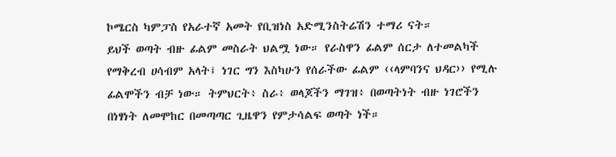ኮሜርስ ካምፓስ የአራተኛ አመት የቢዝነስ አድሚንስትሬሽን ተማሪ ናት።
ይህች ወጣት ብዙ ፊልም መስራት ህልሟ ነው። የራስዋን ፊልም ሰርታ ለተመልካች የማቅረብ ሀሳብም አላት፤ ነገር ግን እስካሁን የሰራችው ፊልም ‹‹ላምባንና ህዳር›› የሚሉ ፊልሞችን ብቻ ነው። ትምህርት፥ ስራ፥ ወላጆችን ማገዝ፥ በወጣትነት ብዙ ነገሮችን በነፃነት ለመሞከር በመጣጣር ጊዜዋን የምታሳልፍ ወጣት ነች።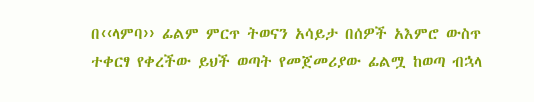በ‹‹ላምባ›› ፊልም ምርጥ ትወናን አሳይታ በሰዎች አእምሮ ውስጥ ተቀርፃ የቀረችው ይህች ወጣት የመጀመሪያው ፊልሟ ከወጣ ብኋላ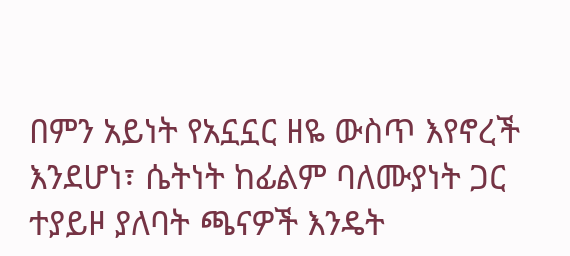በምን አይነት የአኗኗር ዘዬ ውስጥ እየኖረች እንደሆነ፣ ሴትነት ከፊልም ባለሙያነት ጋር ተያይዞ ያለባት ጫናዎች እንዴት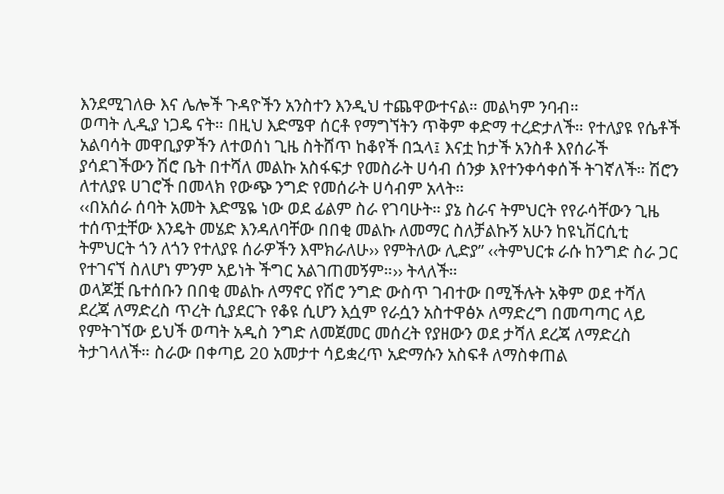እንደሚገለፁ እና ሌሎች ጉዳዮችን አንስተን እንዲህ ተጨዋውተናል። መልካም ንባብ።
ወጣት ሊዲያ ነጋዴ ናት። በዚህ እድሜዋ ሰርቶ የማግኘትን ጥቅም ቀድማ ተረድታለች። የተለያዩ የሴቶች አልባሳት መዋቢያዎችን ለተወሰነ ጊዜ ስትሸጥ ከቆየች በኋላ፤ እናቷ ከታች አንስቶ እየሰራች ያሳደገችውን ሽሮ ቤት በተሻለ መልኩ አስፋፍታ የመስራት ሀሳብ ሰንቃ እየተንቀሳቀሰች ትገኛለች። ሽሮን ለተለያዩ ሀገሮች በመላክ የውጭ ንግድ የመሰራት ሀሳብም አላት።
‹‹በአሰራ ሰባት አመት እድሜዬ ነው ወደ ፊልም ስራ የገባሁት። ያኔ ስራና ትምህርት የየራሳቸውን ጊዜ ተሰጥቷቸው እንዴት መሄድ እንዳለባቸው በበቂ መልኩ ለመማር ስለቻልኩኝ አሁን ከዩኒቨርሲቲ ትምህርት ጎን ለጎን የተለያዩ ሰራዎችን እሞክራለሁ›› የምትለው ሊድያ” ‹‹ትምህርቱ ራሱ ከንግድ ስራ ጋር የተገናኘ ስለሆነ ምንም አይነት ችግር አልገጠመኝም።›› ትላለች።
ወላጆቿ ቤተሰቡን በበቂ መልኩ ለማኖር የሽሮ ንግድ ውስጥ ገብተው በሚችሉት አቅም ወደ ተሻለ ደረጃ ለማድረስ ጥረት ሲያደርጉ የቆዩ ሲሆን እሷም የራሷን አስተዋፅኦ ለማድረግ በመጣጣር ላይ የምትገኘው ይህች ወጣት አዲስ ንግድ ለመጀመር መሰረት የያዘውን ወደ ታሻለ ደረጃ ለማድረስ ትታገላለች። ስራው በቀጣይ 20 አመታተ ሳይቋረጥ አድማሱን አስፍቶ ለማስቀጠል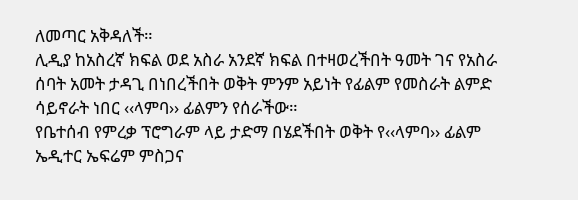ለመጣር አቅዳለች።
ሊዲያ ከአስረኛ ክፍል ወደ አስራ አንደኛ ክፍል በተዛወረችበት ዓመት ገና የአስራ ሰባት አመት ታዳጊ በነበረችበት ወቅት ምንም አይነት የፊልም የመስራት ልምድ ሳይኖራት ነበር ‹‹ላምባ›› ፊልምን የሰራችው።
የቤተሰብ የምረቃ ፕሮግራም ላይ ታድማ በሄደችበት ወቅት የ‹‹ላምባ›› ፊልም ኤዲተር ኤፍሬም ምስጋና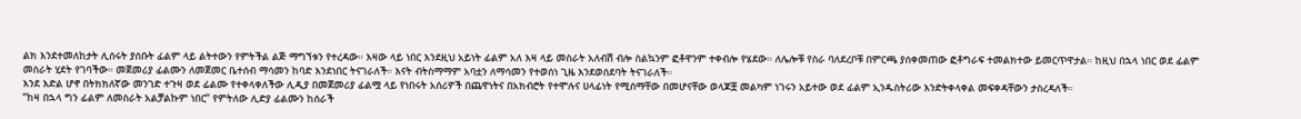ልክ እንደተመለከታት ሊሰሩት ያሰቡት ፊልም ላይ ልትተውን የምትችል ልጅ ማግኘቱን የተረዳው። እዛው ላይ ነበር እንደዚህ አይነት ፊልም አለ እዛ ላይ መስራት አለብሽ ብሎ ስልኳንም ፎቶዋንም ተቀብሎ የሄደው። ለሌሎቹ የስራ ባለደረቦቹ በምርጫ ያሰቀመጠው ፎቶግራፍ ተመልክተው ይመርጥዋታል። ከዚህ በኋላ ነበር ወደ ፊልም መስራት ሂደት የገባችው። መጀመሪያ ፊልሙን ለመጀመር ቤተሰብ ማሳመን ከባድ እንደነበር ትናገራለች። እናት ብትስማማም አባቷን ለማሳመን የተወሰነ ጊዜ እንደወሰደባት ትናገራለች።
እንደ እድል ሆኖ በትክክለኛው መንገድ ተጉዛ ወደ ፊልሙ የተቀላቀለችው ሊዲያ በመጀመሪያ ፊልሟ ላይ የነበሩት አሰሪዎች በጨዋነትና በአክብሮት የተሞሉና ሀላፊነት የሚሰማቸው በመሆናቸው ወላጆቿ መልካም ነገሩን አይተው ወደ ፊልም ኢንዱስትሪው እንድትቀላቀል መፍቀዳቸውን ታስረዳለች።
”ከዛ በኋላ ግን ፊልም ለመስራት አልቻልኩም ነበር” የምትለው ሊድያ ፊልሙን ከሰራች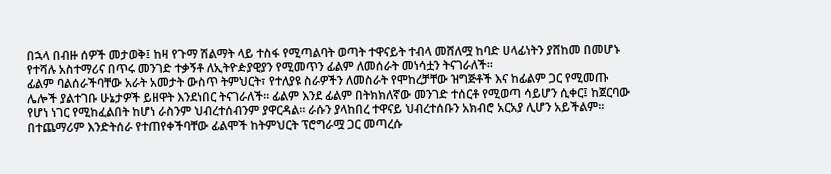በኋላ በብዙ ሰዎች መታወቅ፤ ከዛ የጉማ ሽልማት ላይ ተስፋ የሚጣልባት ወጣት ተዋናይት ተብላ መሸለሟ ከባድ ሀላፊነትን ያሸከመ በመሆኑ የተሻሉ አስተማሪና በጥሩ መንገድ ተቃኝቶ ለኢትዮዽያዊያን የሚመጥን ፊልም ለመሰራት መነሳቷን ትናገራለች።
ፊልም ባልሰራችባቸው አራት አመታት ውስጥ ትምህርት፣ የተለያዩ ስራዎችን ለመስራት የሞከረቻቸው ዝግጅቶች እና ከፊልም ጋር የሚመጡ ሌሎች ያልተገቡ ሁኔታዎች ይዘዋት እንደነበር ትናገራለች። ፊልም እንደ ፊልም በትክክለኛው መንገድ ተሰርቶ የሚወጣ ሳይሆን ሲቀር፤ ከጀርባው የሆነ ነገር የሚከፈልበት ከሆነ ራስንም ህብረተሰብንም ያዋርዳል። ራሱን ያላከበረ ተዋናይ ህብረተሰቡን አክብሮ አርአያ ሊሆን አይችልም። በተጨማሪም እንድትሰራ የተጠየቀችባቸው ፊልሞች ከትምህርት ፕሮግራሟ ጋር መጣረሱ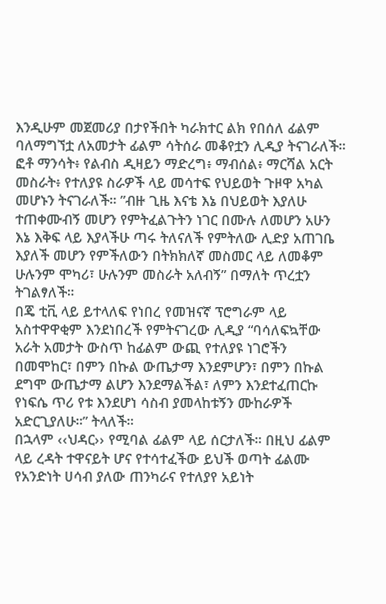እንዲሁም መጀመሪያ በታየችበት ካራክተር ልክ የበሰለ ፊልም ባለማግኘቷ ለአመታት ፊልም ሳትሰራ መቆየቷን ሊዲያ ትናገራለች።
ፎቶ ማንሳት፥ የልብስ ዲዛይን ማድረግ፥ ማብሰል፥ ማርሻል አርት መስራት፥ የተለያዩ ስራዎች ላይ መሳተፍ የህይወት ጉዞዋ አካል መሆኑን ትናገራለች። ”ብዙ ጊዜ እናቴ እኔ በህይወት እያለሁ ተጠቀሙብኝ መሆን የምትፈልጉትን ነገር በሙሉ ለመሆን አሁን እኔ እቅፍ ላይ እያላችሁ ጣሩ ትለናለች የምትለው ሊድያ አጠገቤ እያለች መሆን የምችለውን በትክክለኛ መስመር ላይ ለመቆም ሁሉንም ሞካሪ፣ ሁሉንም መስራት አለብኝ” በማለት ጥረቷን ትገልፃለች።
በጄ ቲቪ ላይ ይተላለፍ የነበረ የመዝናኛ ፕሮግራም ላይ አስተዋዋቂም እንደነበረች የምትናገረው ሊዲያ “ባሳለፍኳቸው አራት አመታት ውስጥ ከፊልም ውጪ የተለያዩ ነገሮችን በመሞከር፣ በምን በኩል ውጤታማ እንደምሆን፣ በምን በኩል ደግሞ ውጤታማ ልሆን እንደማልችል፣ ለምን እንደተፈጠርኩ የነፍሴ ጥሪ የቱ እንደሆነ ሳስብ ያመላከቱኝን ሙከራዎች አድርጊያለሁ።” ትላለች።
በኋላም ‹‹ህዳር›› የሚባል ፊልም ላይ ሰርታለች። በዚህ ፊልም ላይ ረዳት ተዋናይት ሆና የተሳተፈችው ይህች ወጣት ፊልሙ የአንድነት ሀሳብ ያለው ጠንካራና የተለያየ አይነት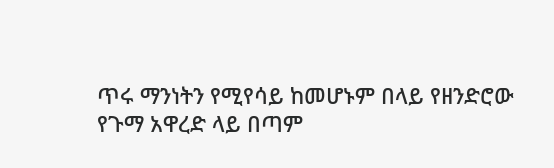ጥሩ ማንነትን የሚየሳይ ከመሆኑም በላይ የዘንድሮው የጉማ አዋረድ ላይ በጣም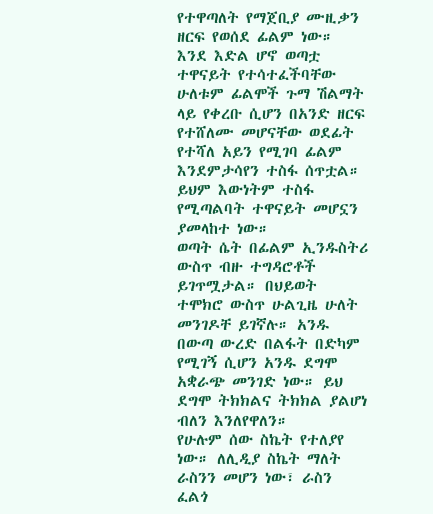የተዋጣለት የማጀቢያ ሙዚቃን ዘርፍ የወሰደ ፊልም ነው። እንደ እድል ሆኖ ወጣቷ ተዋናይት የተሳተፈችባቸው ሁለቱም ፊልሞች ጉማ ሽልማት ላይ የቀረቡ ሲሆን በአንድ ዘርፍ የተሸለሙ መሆናቸው ወደፊት የተሻለ አይን የሚገባ ፊልም እንደምታሳየን ተስፋ ሰጥቷል። ይህም እውነትም ተስፋ የሚጣልባት ተዋናይት መሆኗን ያመላከተ ነው።
ወጣት ሴት በፊልም ኢንዱስትሪ ውስጥ ብዙ ተግዳሮቶች ይገጥሟታል። በህይወት ተሞክሮ ውስጥ ሁልጊዜ ሁለት መንገዶቸ ይገኛሉ። አንዱ በውጣ ውረድ በልፋት በድካም የሚገኝ ሲሆን አንዱ ደግሞ አቋራጭ መንገድ ነው። ይህ ደግሞ ትክክልና ትክክል ያልሆነ ብለን እንለየዋለን።
የሁሉም ሰው ስኬት የተለያየ ነው። ለሊዲያ ስኬት ማለት ራስንን መሆን ነው፣ ራስን ፈልጎ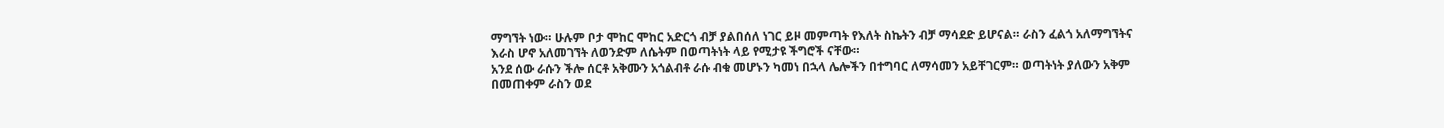ማግኘት ነው። ሁሉም ቦታ ሞከር ሞከር አድርጎ ብቻ ያልበሰለ ነገር ይዞ መምጣት የእለት ስኬትን ብቻ ማሳደድ ይሆናል። ራስን ፈልጎ አለማግኘትና እራስ ሆኖ አለመገኘት ለወንድም ለሴትም በወጣትነት ላይ የሚታዩ ችግሮች ናቸው።
አንደ ሰው ራሱን ችሎ ሰርቶ አቅሙን አጎልብቶ ራሱ ብቁ መሆኑን ካመነ በኋላ ሌሎችን በተግባር ለማሳመን አይቸገርም። ወጣትነት ያለውን አቅም በመጠቀም ራስን ወደ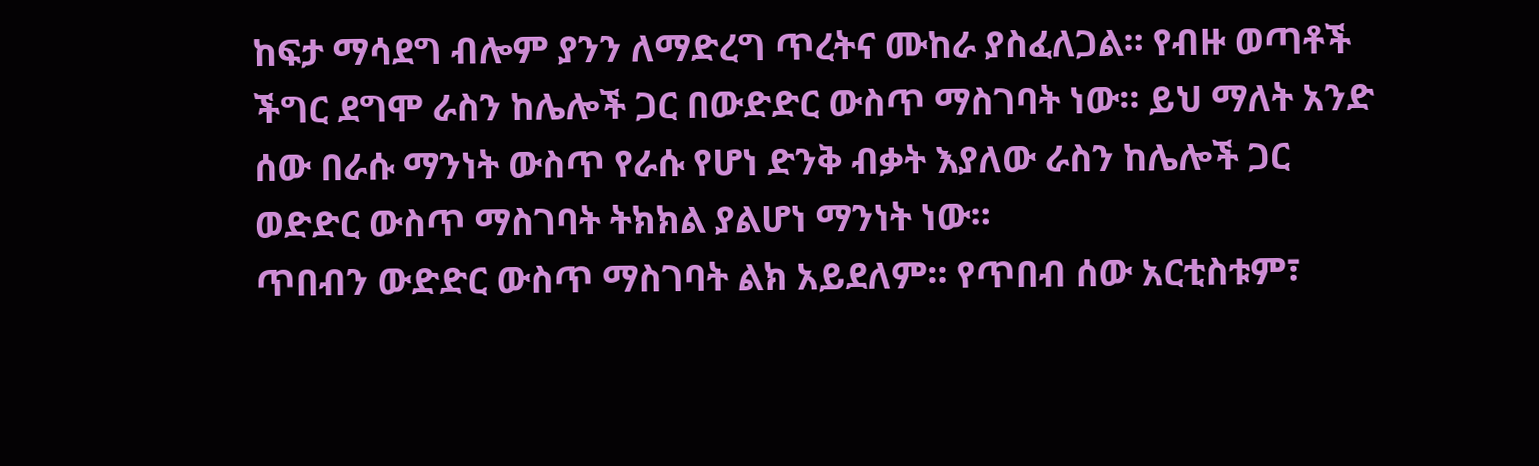ከፍታ ማሳደግ ብሎም ያንን ለማድረግ ጥረትና ሙከራ ያስፈለጋል። የብዙ ወጣቶች ችግር ደግሞ ራስን ከሌሎች ጋር በውድድር ውስጥ ማስገባት ነው። ይህ ማለት አንድ ሰው በራሱ ማንነት ውስጥ የራሱ የሆነ ድንቅ ብቃት እያለው ራስን ከሌሎች ጋር ወድድር ውስጥ ማስገባት ትክክል ያልሆነ ማንነት ነው።
ጥበብን ውድድር ውስጥ ማስገባት ልክ አይደለም። የጥበብ ሰው አርቲስቱም፣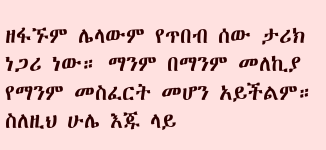ዘፋኙም ሌላውም የጥበብ ሰው ታሪክ ነጋሪ ነው። ማንም በማንም መለኪያ የማንም መስፈርት መሆን አይችልም። ስለዚህ ሁሌ እጁ ላይ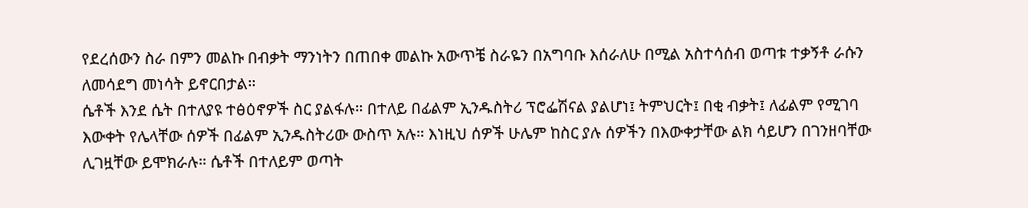የደረሰውን ስራ በምን መልኩ በብቃት ማንነትን በጠበቀ መልኩ አውጥቼ ስራዬን በአግባቡ እሰራለሁ በሚል አስተሳሰብ ወጣቱ ተቃኝቶ ራሱን ለመሳደግ መነሳት ይኖርበታል።
ሴቶች እንደ ሴት በተለያዩ ተፅዕኖዎች ስር ያልፋሉ። በተለይ በፊልም ኢንዱስትሪ ፕሮፌሽናል ያልሆነ፤ ትምህርት፤ በቂ ብቃት፤ ለፊልም የሚገባ እውቀት የሌላቸው ሰዎች በፊልም ኢንዱስትሪው ውስጥ አሉ። እነዚህ ሰዎች ሁሌም ከስር ያሉ ሰዎችን በእውቀታቸው ልክ ሳይሆን በገንዘባቸው ሊገዟቸው ይሞክራሉ። ሴቶች በተለይም ወጣት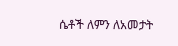ሴቶች ለምን ለአመታት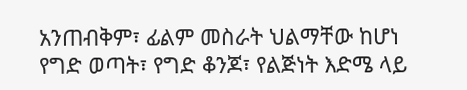አንጠብቅም፣ ፊልም መስራት ህልማቸው ከሆነ የግድ ወጣት፣ የግድ ቆንጆ፣ የልጅነት እድሜ ላይ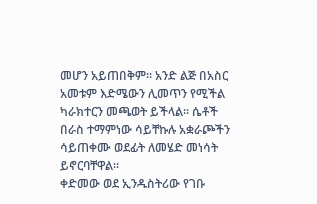መሆን አይጠበቅም። አንድ ልጅ በአስር አመቱም እድሜውን ሊመጥን የሚችል ካራክተርን መጫወት ይችላል። ሴቶች በራስ ተማምነው ሳይቸኩሉ አቋራጮችን ሳይጠቀሙ ወደፊት ለመሄድ መነሳት ይኖርባቸዋል።
ቀድመው ወደ ኢንዱስትሪው የገቡ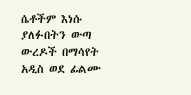ሴቶችም እነሱ ያለፉበትን ውጣ ውረዶች በማሳየት አዲስ ወደ ፊልሙ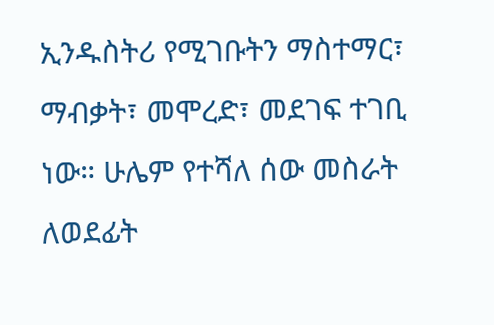ኢንዱስትሪ የሚገቡትን ማስተማር፣ ማብቃት፣ መሞረድ፣ መደገፍ ተገቢ ነው። ሁሌም የተሻለ ሰው መስራት ለወደፊት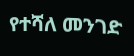የተሻለ መንገድ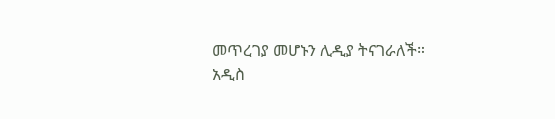መጥረገያ መሆኑን ሊዲያ ትናገራለች።
አዲስ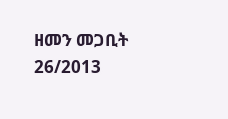ዘመን መጋቢት 26/2013